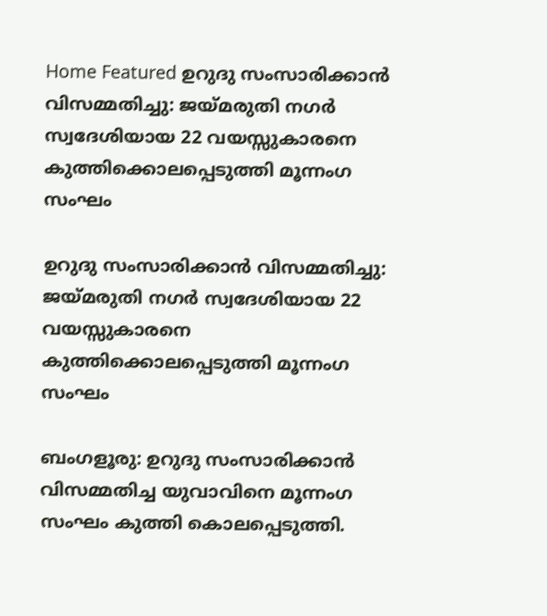Home Featured ഉറുദു സംസാരിക്കാന്‍ വിസമ്മതിച്ചു: ജയ്മരുതി നഗര്‍ സ്വദേശിയായ 22 വയസ്സുകാരനെ കുത്തിക്കൊലപ്പെടുത്തി മൂന്നംഗ സംഘം

ഉറുദു സംസാരിക്കാന്‍ വിസമ്മതിച്ചു: ജയ്മരുതി നഗര്‍ സ്വദേശിയായ 22 വയസ്സുകാരനെ കുത്തിക്കൊലപ്പെടുത്തി മൂന്നംഗ സംഘം

ബംഗളൂരു: ഉറുദു സംസാരിക്കാന്‍ വിസമ്മതിച്ച യുവാവിനെ മൂന്നംഗ സംഘം കുത്തി കൊലപ്പെടുത്തി.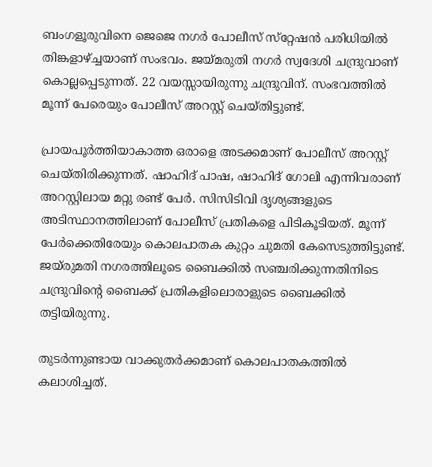ബംഗളൂരുവിനെ ജെജെ നഗര്‍ പോലീസ് സ്‌റ്റേഷന്‍ പരിധിയില്‍ തിങ്കളാഴ്‌ച്ചയാണ് സംഭവം. ജയ്മരുതി നഗര്‍ സ്വദേശി ചന്ദ്രുവാണ് കൊല്ലപ്പെടുന്നത്. 22 വയസ്സായിരുന്നു ചന്ദ്രുവിന്. സംഭവത്തില്‍ മൂന്ന് പേരെയും പോലീസ് അറസ്റ്റ് ചെയ്തിട്ടുണ്ട്.

പ്രായപൂര്‍ത്തിയാകാത്ത ഒരാളെ അടക്കമാണ് പോലീസ് അറസ്റ്റ് ചെയ്തിരിക്കുന്നത്. ഷാഹിദ് പാഷ, ഷാഹിദ് ഗോലി എന്നിവരാണ് അറസ്റ്റിലായ മറ്റു രണ്ട് പേര്‍. സിസിടിവി ദൃശ്യങ്ങളുടെ അടിസ്ഥാനത്തിലാണ് പോലീസ് പ്രതികളെ പിടികൂടിയത്. മൂന്ന് പേര്‍ക്കെതിരേയും കൊലപാതക കുറ്റം ചുമതി കേസെടുത്തിട്ടുണ്ട്. ജയ്‌രുമതി നഗരത്തിലൂടെ ബൈക്കില്‍ സഞ്ചരിക്കുന്നതിനിടെ ചന്ദ്രുവിന്റെ ബൈക്ക് പ്രതികളിലൊരാളുടെ ബൈക്കില്‍ തട്ടിയിരുന്നു.

തുടര്‍ന്നുണ്ടായ വാക്കുതര്‍ക്കമാണ് കൊലപാതകത്തില്‍ കലാശിച്ചത്.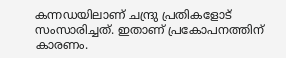കന്നഡയിലാണ് ചന്ദ്രു പ്രതികളോട് സംസാരിച്ചത്. ഇതാണ് പ്രകോപനത്തിന് കാരണം.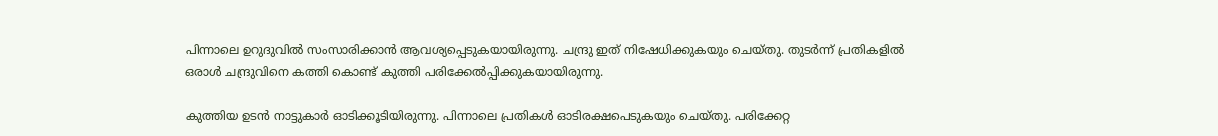പിന്നാലെ ഉറുദുവില്‍ സംസാരിക്കാന്‍ ആവശ്യപ്പെടുകയായിരുന്നു. ചന്ദ്രു ഇത് നിഷേധിക്കുകയും ചെയ്തു. തുടര്‍ന്ന് പ്രതികളില്‍ ഒരാള്‍ ചന്ദ്രുവിനെ കത്തി കൊണ്ട് കുത്തി പരിക്കേല്‍പ്പിക്കുകയായിരുന്നു.

കുത്തിയ ഉടന്‍ നാട്ടുകാര്‍ ഓടിക്കൂടിയിരുന്നു. പിന്നാലെ പ്രതികള്‍ ഓടിരക്ഷപെടുകയും ചെയ്തു. പരിക്കേറ്റ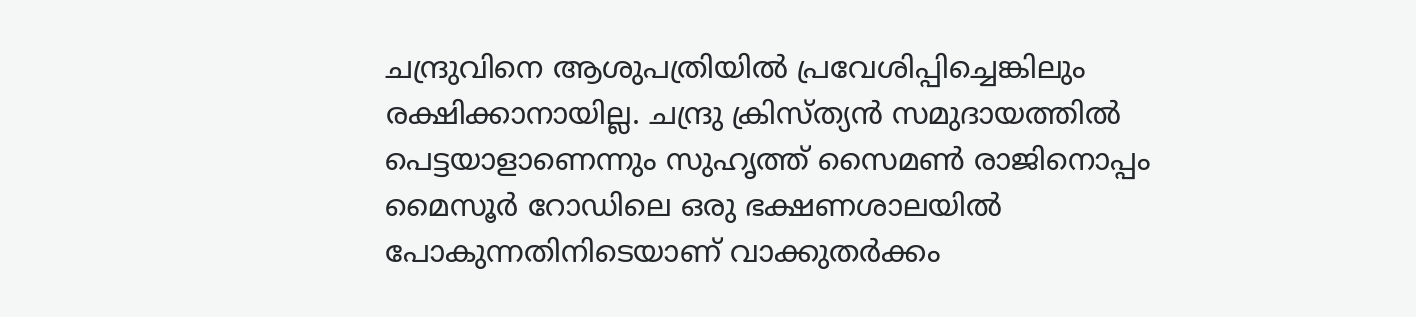ചന്ദ്രുവിനെ ആശുപത്രിയില്‍ പ്രവേശിപ്പിച്ചെങ്കിലും രക്ഷിക്കാനായില്ല. ചന്ദ്രു ക്രിസ്ത്യന്‍ സമുദായത്തില്‍ പെട്ടയാളാണെന്നും സുഹൃത്ത് സൈമണ്‍ രാജിനൊപ്പം മൈസൂര്‍ റോഡിലെ ഒരു ഭക്ഷണശാലയില്‍ പോകുന്നതിനിടെയാണ് വാക്കുതര്‍ക്കം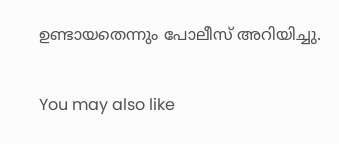ഉണ്ടായതെന്നും പോലീസ് അറിയിച്ചു.

You may also like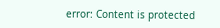error: Content is protected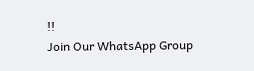!!
Join Our WhatsApp Group